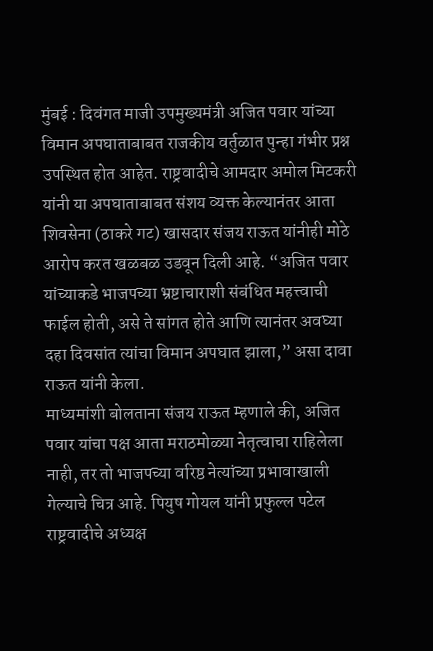मुंबई : दिवंगत माजी उपमुख्यमंत्री अजित पवार यांच्या विमान अपघाताबाबत राजकीय वर्तुळात पुन्हा गंभीर प्रश्न उपस्थित होत आहेत. राष्ट्रवादीचे आमदार अमोल मिटकरी यांनी या अपघाताबाबत संशय व्यक्त केल्यानंतर आता शिवसेना (ठाकरे गट) खासदार संजय राऊत यांनीही मोठे आरोप करत खळबळ उडवून दिली आहे. “अजित पवार यांच्याकडे भाजपच्या भ्रष्टाचाराशी संबंधित महत्त्वाची फाईल होती, असे ते सांगत होते आणि त्यानंतर अवघ्या दहा दिवसांत त्यांचा विमान अपघात झाला,” असा दावा राऊत यांनी केला.
माध्यमांशी बोलताना संजय राऊत म्हणाले की, अजित पवार यांचा पक्ष आता मराठमोळ्या नेतृत्वाचा राहिलेला नाही, तर तो भाजपच्या वरिष्ठ नेत्यांच्या प्रभावाखाली गेल्याचे चित्र आहे. पियुष गोयल यांनी प्रफुल्ल पटेल राष्ट्रवादीचे अध्यक्ष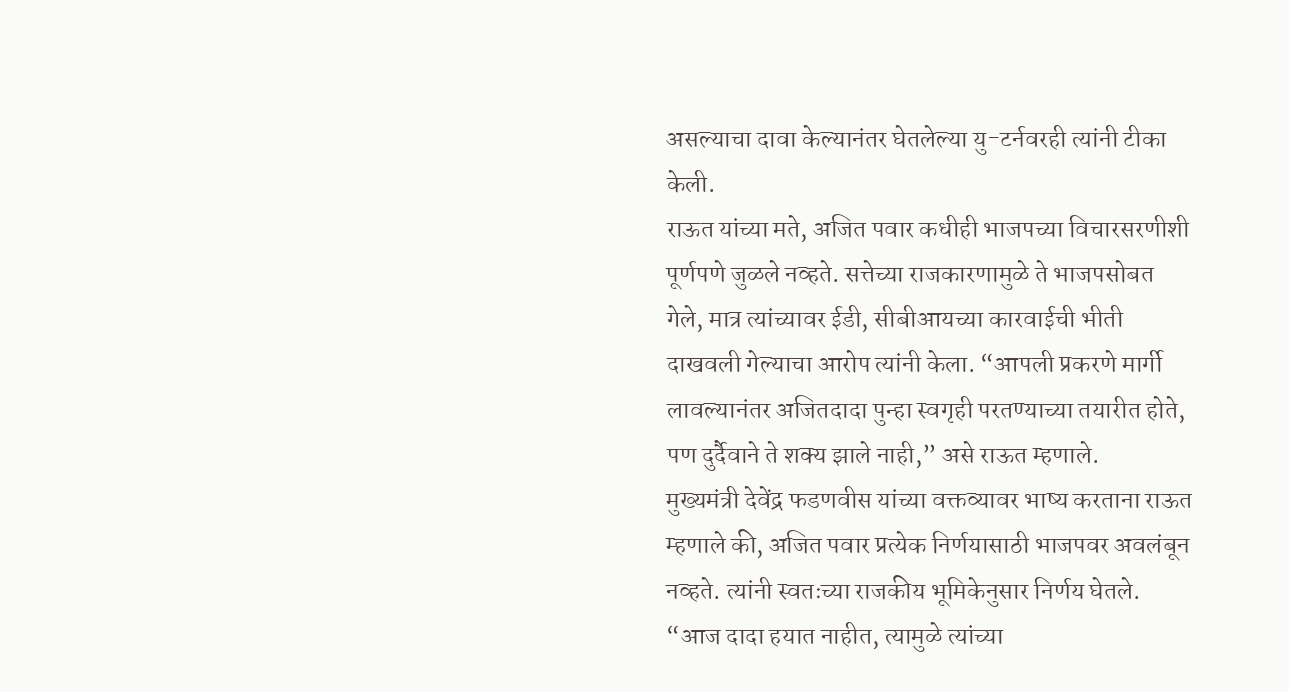असल्याचा दावा केल्यानंतर घेतलेल्या यु-टर्नवरही त्यांनी टीका केली.
राऊत यांच्या मते, अजित पवार कधीही भाजपच्या विचारसरणीशी पूर्णपणे जुळले नव्हते. सत्तेच्या राजकारणामुळे ते भाजपसोबत गेले, मात्र त्यांच्यावर ईडी, सीबीआयच्या कारवाईची भीती दाखवली गेल्याचा आरोप त्यांनी केला. “आपली प्रकरणे मार्गी लावल्यानंतर अजितदादा पुन्हा स्वगृही परतण्याच्या तयारीत होते, पण दुर्दैवाने ते शक्य झाले नाही,” असे राऊत म्हणाले.
मुख्यमंत्री देवेंद्र फडणवीस यांच्या वक्तव्यावर भाष्य करताना राऊत म्हणाले की, अजित पवार प्रत्येक निर्णयासाठी भाजपवर अवलंबून नव्हते. त्यांनी स्वतःच्या राजकीय भूमिकेनुसार निर्णय घेतले. “आज दादा हयात नाहीत, त्यामुळे त्यांच्या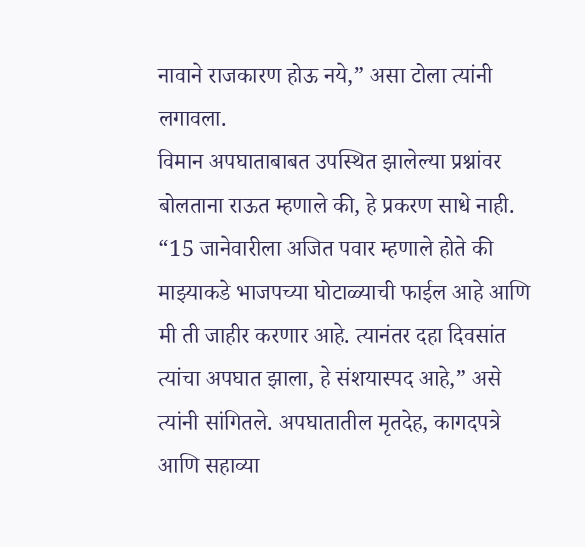नावाने राजकारण होऊ नये,” असा टोला त्यांनी लगावला.
विमान अपघाताबाबत उपस्थित झालेल्या प्रश्नांवर बोलताना राऊत म्हणाले की, हे प्रकरण साधे नाही. “15 जानेवारीला अजित पवार म्हणाले होते की माझ्याकडे भाजपच्या घोटाळ्याची फाईल आहे आणि मी ती जाहीर करणार आहे. त्यानंतर दहा दिवसांत त्यांचा अपघात झाला, हे संशयास्पद आहे,” असे त्यांनी सांगितले. अपघातातील मृतदेह, कागदपत्रे आणि सहाव्या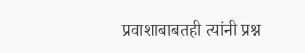प्रवाशाबाबतही त्यांनी प्रश्न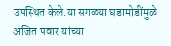उपस्थित केले.या सगळ्या घडामोडींमुळे अजित पवार यांच्या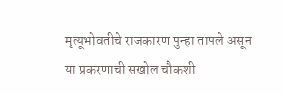मृत्यूभोवतीचे राजकारण पुन्हा तापले असून या प्रकरणाची सखोल चौकशी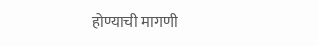होण्याची मागणी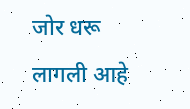जोर धरू लागली आहे